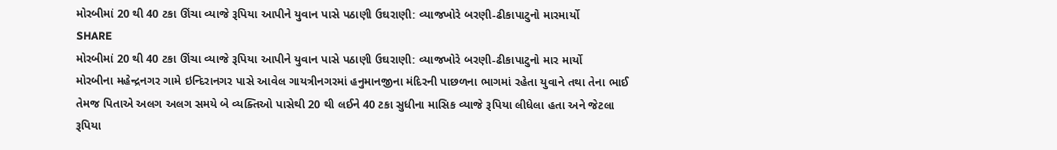મોરબીમાં 20 થી 40 ટકા ઊંચા વ્યાજે રૂપિયા આપીને યુવાન પાસે પઠાણી ઉઘરાણી: વ્યાજખોરે બરણી-ઢીકાપાટુનો મારમાર્યો
SHARE
મોરબીમાં 20 થી 40 ટકા ઊંચા વ્યાજે રૂપિયા આપીને યુવાન પાસે પઠાણી ઉઘરાણી: વ્યાજખોરે બરણી-ઢીકાપાટુનો માર માર્યો
મોરબીના મહેન્દ્રનગર ગામે ઇન્દિરાનગર પાસે આવેલ ગાયત્રીનગરમાં હનુમાનજીના મંદિરની પાછળના ભાગમાં રહેતા યુવાને તથા તેના ભાઈ તેમજ પિતાએ અલગ અલગ સમયે બે વ્યક્તિઓ પાસેથી 20 થી લઈને 40 ટકા સુધીના માસિક વ્યાજે રૂપિયા લીધેલા હતા અને જેટલા રૂપિયા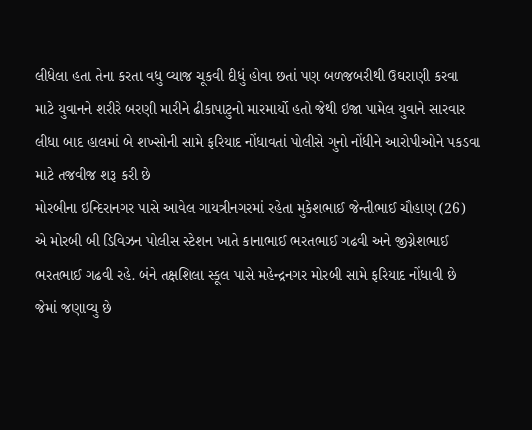લીધેલા હતા તેના કરતા વધુ વ્યાજ ચૂકવી દીધું હોવા છતાં પણ બળજબરીથી ઉઘરાણી કરવા માટે યુવાનને શરીરે બરણી મારીને ઢીકાપાટુનો મારમાર્યો હતો જેથી ઇજા પામેલ યુવાને સારવાર લીધા બાદ હાલમાં બે શખ્સોની સામે ફરિયાદ નોંધાવતાં પોલીસે ગુનો નોંધીને આરોપીઓને પકડવા માટે તજવીજ શરૂ કરી છે
મોરબીના ઇન્દિરાનગર પાસે આવેલ ગાયત્રીનગરમાં રહેતા મુકેશભાઈ જેન્તીભાઈ ચૌહાણ (26) એ મોરબી બી ડિવિઝન પોલીસ સ્ટેશન ખાતે કાનાભાઈ ભરતભાઈ ગઢવી અને જીગ્નેશભાઈ ભરતભાઈ ગઢવી રહે. બંને તક્ષશિલા સ્કૂલ પાસે મહેન્દ્રનગર મોરબી સામે ફરિયાદ નોંધાવી છે જેમાં જણાવ્યુ છે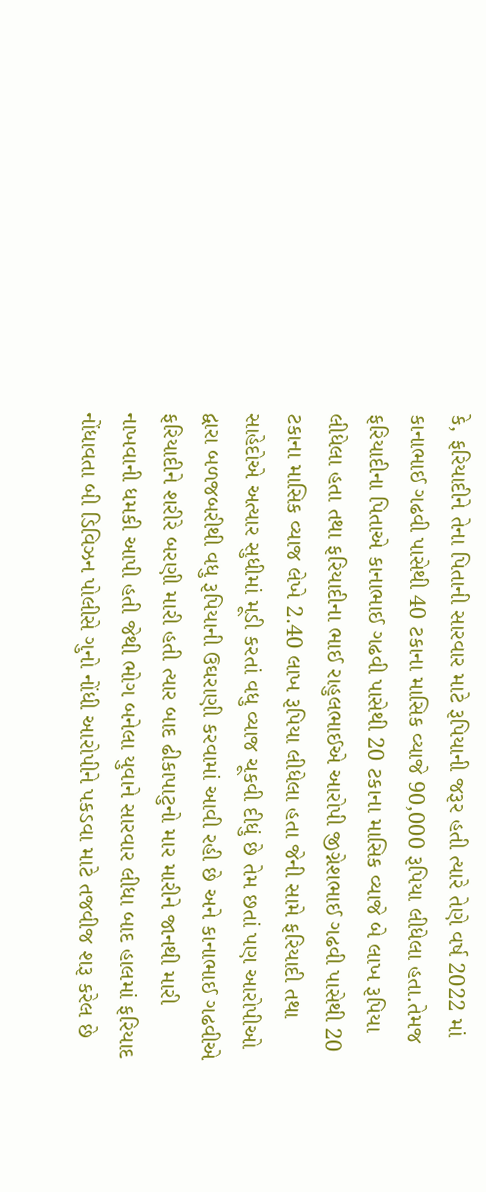કે, ફરિયાદીને તેના પિતાની સારવાર માટે રૂપિયાની જરૂર હતી ત્યારે તેણે વર્ષ 2022 માં કાનાભાઈ ગઢવી પાસેથી 40 ટકાના માસિક વ્યાજે 90,000 રૂપિયા લીધેલા હતા.તેમજ ફરિયાદીના પિતાએ કાનાભાઈ ગઢવી પાસેથી 20 ટકાના માસિક વ્યાજે બે લાખ રૂપિયા લીધેલા હતા તથા ફરિયાદીના ભાઈ રાહુલભાઈએ આરોપી જીગ્નેશભાઈ ગઢવી પાસેથી 20 ટકાના માસિક વ્યાજ લેખે 2.40 લાખ રૂપિયા લીધેલા હતા જેની સામે ફરિયાદી તથા સાહેદોએ અત્યાર સુધીમાં મૂડી કરતાં વધુ વ્યાજ ચૂકવી દીધું છે તેમ છતાં પણ આરોપીઓ દ્વારા બળજબરીથી વધુ રૂપિયાની ઉઘરાણી કરવામાં આવી રહી છે અને કાનાભાઈ ગઢવીએ ફરિયાદીને શરીરે બરણી મારી હતી ત્યાર બાદ ઢીકાપાટુનો માર મારીને જાનથી મારી નાખવાની ધમકી આપી હતી જેથી ભોગ બનેલા યુવાને સારવાર લીધા બાદ હાલમાં ફરિયાદ નોંધાવતા બી ડિવિઝન પોલીસે ગુનો નોંધી આરોપીને પકડવા માટે તજવીજ શરૂ કરેલ છે